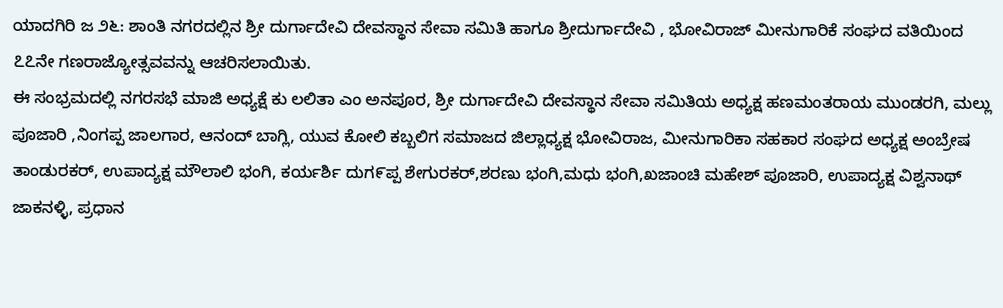ಯಾದಗಿರಿ ಜ ೨೬: ಶಾಂತಿ ನಗರದಲ್ಲಿನ ಶ್ರೀ ದುರ್ಗಾದೇವಿ ದೇವಸ್ಥಾನ ಸೇವಾ ಸಮಿತಿ ಹಾಗೂ ಶ್ರೀದುರ್ಗಾದೇವಿ , ಭೋವಿರಾಜ್ ಮೀನುಗಾರಿಕೆ ಸಂಘದ ವತಿಯಿಂದ ೭೭ನೇ ಗಣರಾಜ್ಯೋತ್ಸವವನ್ನು ಆಚರಿಸಲಾಯಿತು.
ಈ ಸಂಭ್ರಮದಲ್ಲಿ ನಗರಸಭೆ ಮಾಜಿ ಅಧ್ಯಕ್ಷೆ ಕು ಲಲಿತಾ ಎಂ ಅನಪೂರ, ಶ್ರೀ ದುರ್ಗಾದೇವಿ ದೇವಸ್ಥಾನ ಸೇವಾ ಸಮಿತಿಯ ಅಧ್ಯಕ್ಷ ಹಣಮಂತರಾಯ ಮುಂಡರಗಿ, ಮಲ್ಲು ಪೂಜಾರಿ ,ನಿಂಗಪ್ಪ ಜಾಲಗಾರ, ಆನಂದ್ ಬಾಗ್ಲಿ, ಯುವ ಕೋಲಿ ಕಬ್ಬಲಿಗ ಸಮಾಜದ ಜಿಲ್ಲಾಧ್ಯಕ್ಷ ಭೋವಿರಾಜ, ಮೀನುಗಾರಿಕಾ ಸಹಕಾರ ಸಂಘದ ಅಧ್ಯಕ್ಷ ಅಂಬ್ರೇಷ ತಾಂಡುರಕರ್, ಉಪಾದ್ಯಕ್ಷ ಮೌಲಾಲಿ ಭಂಗಿ, ಕರ್ಯರ್ಶಿ ದುಗ೯ಪ್ಪ ಶೇಗುರಕರ್,ಶರಣು ಭಂಗಿ,ಮಧು ಭಂಗಿ,ಖಜಾಂಚಿ ಮಹೇಶ್ ಪೂಜಾರಿ, ಉಪಾದ್ಯಕ್ಷ ವಿಶ್ವನಾಥ್ ಜಾಕನಳ್ಳಿ, ಪ್ರಧಾನ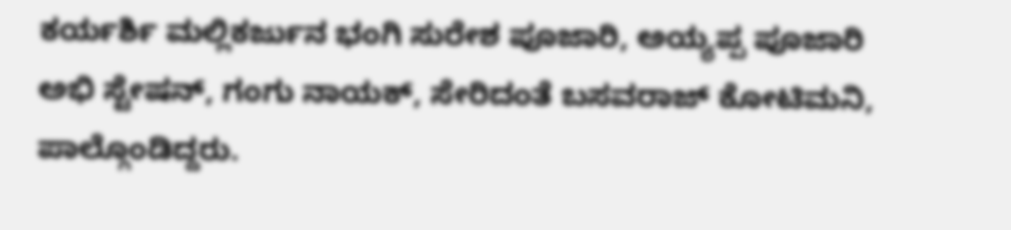ಕರ್ಯರ್ಶಿ ಮಲ್ಲಿಕರ್ಜುನ ಭಂಗಿ ಸುರೇಶ ಪೂಜಾರಿ, ಅಯ್ಯಪ್ಪ ಪೂಜಾರಿ ಅಭಿ ಸ್ಟೇಷನ್, ಗಂಗು ನಾಯಕ್, ಸೇರಿದಂತೆ ಬಸವರಾಜ್ ಕೋಟಿಮನಿ, ಪಾಲ್ಗೊಂಡಿದ್ದರು.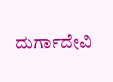ದುರ್ಗಾದೇವಿ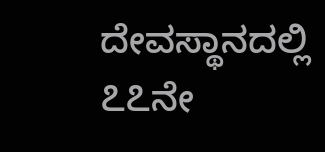ದೇವಸ್ಥಾನದಲ್ಲಿ ೭೭ನೇ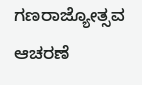ಗಣರಾಜ್ಯೋತ್ಸವ ಆಚರಣೆ